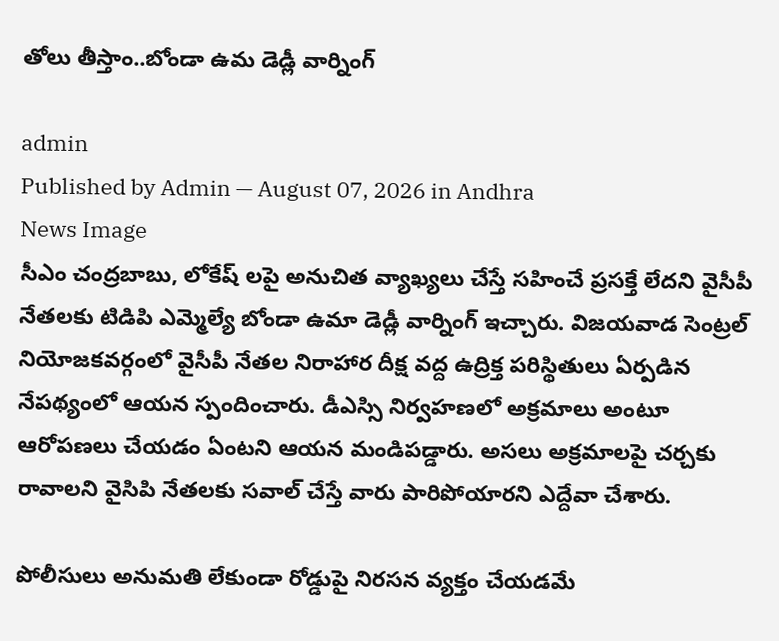తోలు తీస్తాం..బోండా ఉమ డెడ్లీ వార్నింగ్

admin
Published by Admin — August 07, 2026 in Andhra
News Image
సీఎం చంద్రబాబు, లోకేష్ లపై అనుచిత వ్యాఖ్యలు చేస్తే సహించే ప్రసక్తే లేదని వైసీపీ నేతలకు టిడిపి ఎమ్మెల్యే బోండా ఉమా డెడ్లీ వార్నింగ్ ఇచ్చారు. విజయవాడ సెంట్రల్ నియోజకవర్గంలో వైసీపీ నేతల నిరాహార దీక్ష వద్ద ఉద్రిక్త పరిస్థితులు ఏర్పడిన నేపథ్యంలో ఆయన స్పందించారు. డీఎస్సి నిర్వహణలో అక్రమాలు అంటూ ఆరోపణలు చేయడం ఏంటని ఆయన మండిపడ్డారు. అసలు అక్రమాలపై చర్చకు రావాలని వైసిపి నేతలకు సవాల్ చేస్తే వారు పారిపోయారని ఎద్దేవా చేశారు.

పోలీసులు అనుమతి లేకుండా రోడ్డుపై నిరసన వ్యక్తం చేయడమే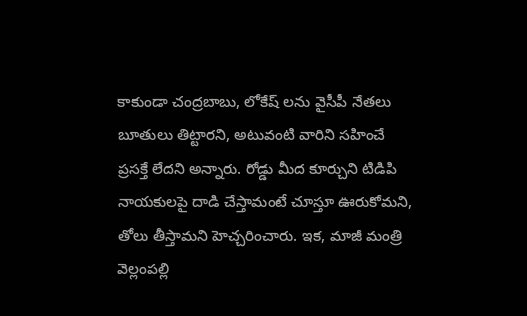కాకుండా చంద్రబాబు, లోకేష్ లను వైసీపీ నేతలు బూతులు తిట్టారని, అటువంటి వారిని సహించే ప్రసక్తే లేదని అన్నారు. రోడ్డు మీద కూర్చుని టిడిపి నాయకులపై దాడి చేస్తామంటే చూస్తూ ఊరుకోమని, తోలు తీస్తామని హెచ్చరించారు. ఇక, మాజీ మంత్రి వెల్లంపల్లి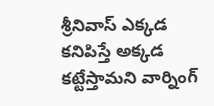శ్రీనివాస్ ఎక్కడ కనిపిస్తే అక్కడ కట్టేస్తామని వార్నింగ్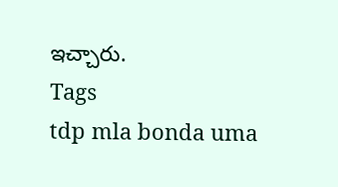ఇచ్చారు.
Tags
tdp mla bonda uma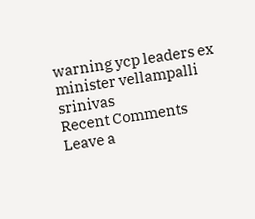warning ycp leaders ex minister vellampalli srinivas
Recent Comments
Leave a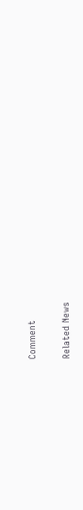Comment

Related News